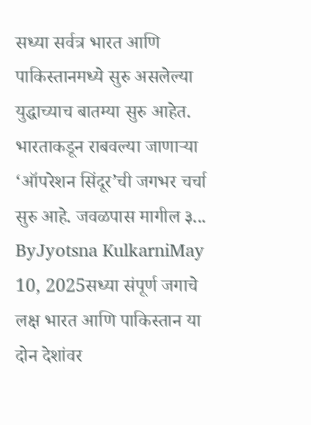सध्या सर्वत्र भारत आणि पाकिस्तानमध्ये सुरु असलेल्या युद्धाच्याच बातम्या सुरु आहेत. भारताकडून राबवल्या जाणाऱ्या ‘ऑपरेशन सिंदूर’ची जगभर चर्चा सुरु आहे. जवळपास मागील ३...
ByJyotsna KulkarniMay 10, 2025सध्या संपूर्ण जगाचे लक्ष भारत आणि पाकिस्तान या दोन देशांवर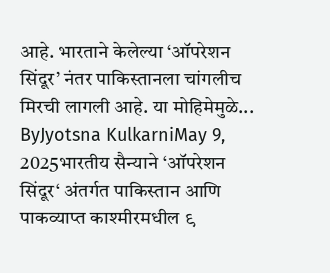आहे. भारताने केलेल्या ‘ऑपरेशन सिंदूर’ नंतर पाकिस्तानला चांगलीच मिरची लागली आहे. या मोहिमेमुळे...
ByJyotsna KulkarniMay 9, 2025भारतीय सैन्याने ‘ऑपरेशन सिंदूर‘ अंतर्गत पाकिस्तान आणि पाकव्याप्त काश्मीरमधील ९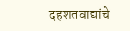दहशतवाद्यांचे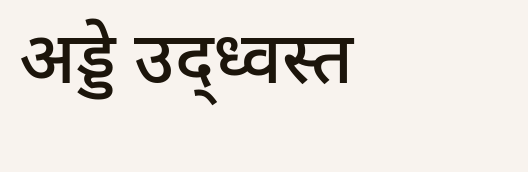अड्डे उद्ध्वस्त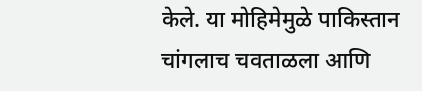केले. या मोहिमेमुळे पाकिस्तान चांगलाच चवताळला आणि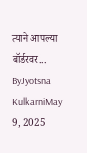त्याने आपल्या बॉर्डरवर...
ByJyotsna KulkarniMay 9, 2025